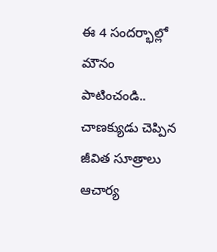ఈ 4 సందర్భాల్లో మౌనం పాటించండి.. చాణక్యుడు చెప్పిన జీవిత సూత్రాలు
ఆచార్య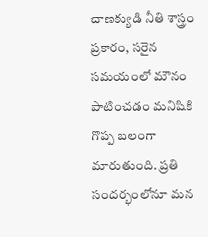చాణక్యుడి నీతి శాస్త్రం ప్రకారం, సరైన సమయంలో మౌనం పాటించడం మనిషికి గొప్ప బలంగా మారుతుంది. ప్రతి సందర్భంలోనూ మన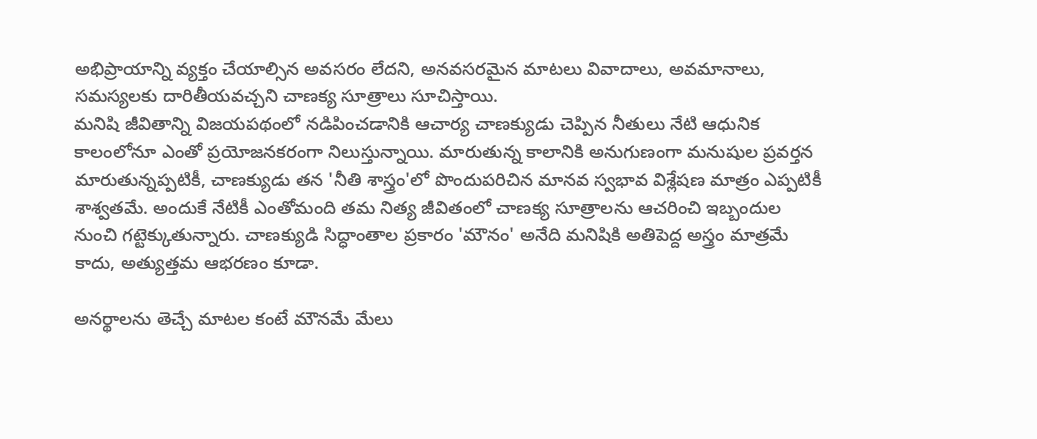అభిప్రాయాన్ని వ్యక్తం చేయాల్సిన అవసరం లేదని, అనవసరమైన మాటలు వివాదాలు, అవమానాలు, సమస్యలకు దారితీయవచ్చని చాణక్య సూత్రాలు సూచిస్తాయి.
మనిషి జీవితాన్ని విజయపథంలో నడిపించడానికి ఆచార్య చాణక్యుడు చెప్పిన నీతులు నేటి ఆధునిక కాలంలోనూ ఎంతో ప్రయోజనకరంగా నిలుస్తున్నాయి. మారుతున్న కాలానికి అనుగుణంగా మనుషుల ప్రవర్తన మారుతున్నప్పటికీ, చాణక్యుడు తన 'నీతి శాస్త్రం'లో పొందుపరిచిన మానవ స్వభావ విశ్లేషణ మాత్రం ఎప్పటికీ శాశ్వతమే. అందుకే నేటికీ ఎంతోమంది తమ నిత్య జీవితంలో చాణక్య సూత్రాలను ఆచరించి ఇబ్బందుల నుంచి గట్టెక్కుతున్నారు. చాణక్యుడి సిద్ధాంతాల ప్రకారం 'మౌనం' అనేది మనిషికి అతిపెద్ద అస్త్రం మాత్రమే కాదు, అత్యుత్తమ ఆభరణం కూడా.

అనర్థాలను తెచ్చే మాటల కంటే మౌనమే మేలు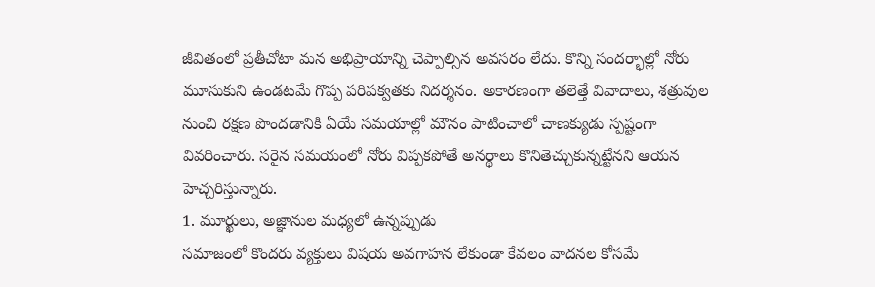జీవితంలో ప్రతీచోటా మన అభిప్రాయాన్ని చెప్పాల్సిన అవసరం లేదు. కొన్ని సందర్భాల్లో నోరు మూసుకుని ఉండటమే గొప్ప పరిపక్వతకు నిదర్శనం. అకారణంగా తలెత్తే వివాదాలు, శత్రువుల నుంచి రక్షణ పొందడానికి ఏయే సమయాల్లో మౌనం పాటించాలో చాణక్యుడు స్పష్టంగా వివరించారు. సరైన సమయంలో నోరు విప్పకపోతే అనర్థాలు కొనితెచ్చుకున్నట్టేనని ఆయన హెచ్చరిస్తున్నారు.
1. మూర్ఖులు, అజ్ఞానుల మధ్యలో ఉన్నప్పుడు
సమాజంలో కొందరు వ్యక్తులు విషయ అవగాహన లేకుండా కేవలం వాదనల కోసమే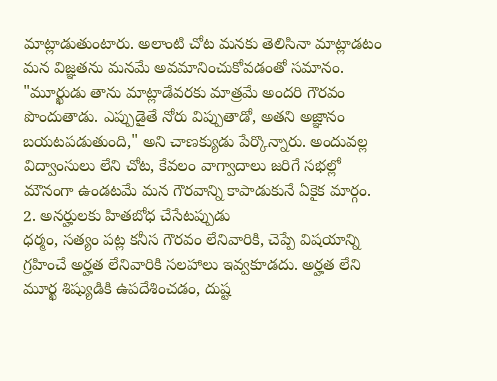మాట్లాడుతుంటారు. అలాంటి చోట మనకు తెలిసినా మాట్లాడటం మన విజ్ఞతను మనమే అవమానించుకోవడంతో సమానం. "మూర్ఖుడు తాను మాట్లాడేవరకు మాత్రమే అందరి గౌరవం పొందుతాడు. ఎప్పుడైతే నోరు విప్పుతాడో, అతని అజ్ఞానం బయటపడుతుంది," అని చాణక్యుడు పేర్కొన్నారు. అందువల్ల విద్వాంసులు లేని చోట, కేవలం వాగ్వాదాలు జరిగే సభల్లో మౌనంగా ఉండటమే మన గౌరవాన్ని కాపాడుకునే ఏకైక మార్గం.
2. అనర్హులకు హితబోధ చేసేటప్పుడు
ధర్మం, సత్యం పట్ల కనీస గౌరవం లేనివారికి, చెప్పే విషయాన్ని గ్రహించే అర్హత లేనివారికి సలహాలు ఇవ్వకూడదు. అర్హత లేని మూర్ఖ శిష్యుడికి ఉపదేశించడం, దుష్ట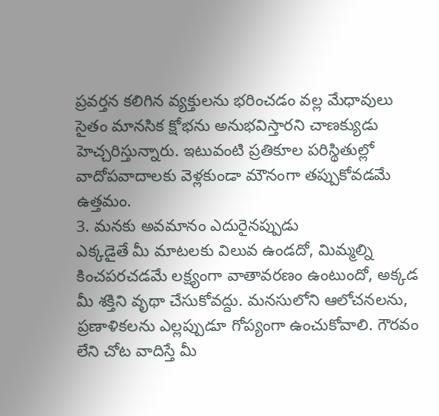ప్రవర్తన కలిగిన వ్యక్తులను భరించడం వల్ల మేధావులు సైతం మానసిక క్షోభను అనుభవిస్తారని చాణక్యుడు హెచ్చరిస్తున్నారు. ఇటువంటి ప్రతికూల పరిస్థితుల్లో వాదోపవాదాలకు వెళ్లకుండా మౌనంగా తప్పుకోవడమే ఉత్తమం.
3. మనకు అవమానం ఎదురైనప్పుడు
ఎక్కడైతే మీ మాటలకు విలువ ఉండదో, మిమ్మల్ని కించపరచడమే లక్ష్యంగా వాతావరణం ఉంటుందో, అక్కడ మీ శక్తిని వృథా చేసుకోవద్దు. మనసులోని ఆలోచనలను, ప్రణాళికలను ఎల్లప్పుడూ గోప్యంగా ఉంచుకోవాలి. గౌరవం లేని చోట వాదిస్తే మీ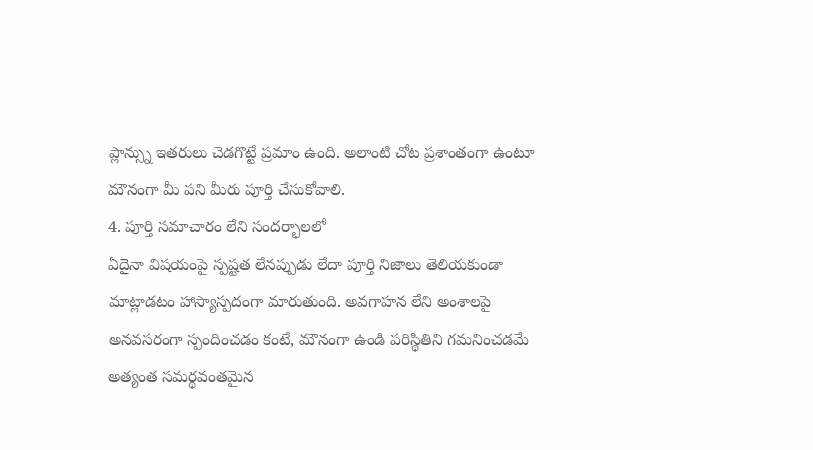ప్లాన్స్ను ఇతరులు చెడగొట్టే ప్రమాం ఉంది. అలాంటి చోట ప్రశాంతంగా ఉంటూ మౌనంగా మీ పని మీరు పూర్తి చేసుకోవాలి.
4. పూర్తి సమాచారం లేని సందర్భాలలో
ఏదైనా విషయంపై స్పష్టత లేనప్పుడు లేదా పూర్తి నిజాలు తెలియకుండా మాట్లాడటం హాస్యాస్పదంగా మారుతుంది. అవగాహన లేని అంశాలపై అనవసరంగా స్పందించడం కంటే, మౌనంగా ఉండి పరిస్థితిని గమనించడమే అత్యంత సమర్థవంతమైన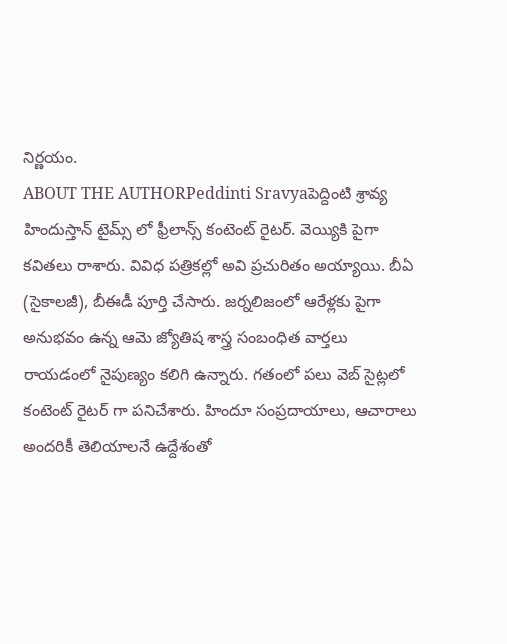నిర్ణయం.
ABOUT THE AUTHORPeddinti Sravyaపెద్దింటి శ్రావ్య హిందుస్తాన్ టైమ్స్ లో ఫ్రీలాన్స్ కంటెంట్ రైటర్. వెయ్యికి పైగా కవితలు రాశారు. వివిధ పత్రికల్లో అవి ప్రచురితం అయ్యాయి. బీఏ (సైకాలజీ), బీఈడీ పూర్తి చేసారు. జర్నలిజంలో ఆరేళ్లకు పైగా అనుభవం ఉన్న ఆమె జ్యోతిష శాస్త్ర సంబంధిత వార్తలు రాయడంలో నైపుణ్యం కలిగి ఉన్నారు. గతంలో పలు వెబ్ సైట్లలో కంటెంట్ రైటర్ గా పనిచేశారు. హిందూ సంప్రదాయాలు, ఆచారాలు అందరికీ తెలియాలనే ఉద్దేశంతో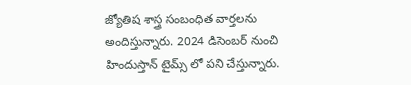జ్యోతిష శాస్త్ర సంబంధిత వార్తలను అందిస్తున్నారు. 2024 డిసెంబర్ నుంచి హిందుస్తాన్ టైమ్స్ లో పని చేస్తున్నారు.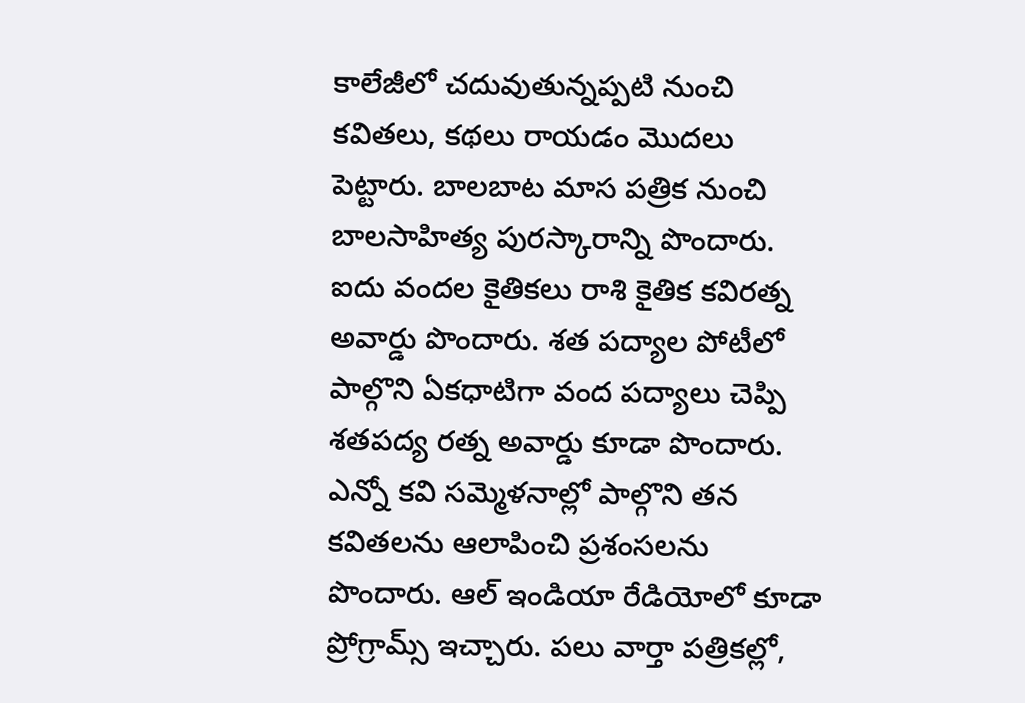కాలేజీలో చదువుతున్నప్పటి నుంచి కవితలు, కథలు రాయడం మొదలు పెట్టారు. బాలబాట మాస పత్రిక నుంచి బాలసాహిత్య పురస్కారాన్ని పొందారు. ఐదు వందల కైతికలు రాశి కైతిక కవిరత్న అవార్డు పొందారు. శత పద్యాల పోటీలో పాల్గొని ఏకధాటిగా వంద పద్యాలు చెప్పి శతపద్య రత్న అవార్డు కూడా పొందారు. ఎన్నో కవి సమ్మెళనాల్లో పాల్గొని తన కవితలను ఆలాపించి ప్రశంసలను పొందారు. ఆల్ ఇండియా రేడియోలో కూడా ప్రోగ్రామ్స్ ఇచ్చారు. పలు వార్తా పత్రికల్లో,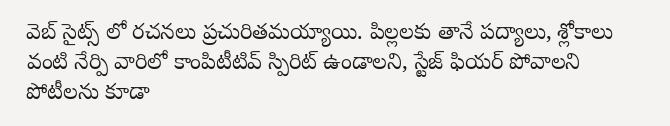వెబ్ సైట్స్ లో రచనలు ప్రచురితమయ్యాయి. పిల్లలకు తానే పద్యాలు, శ్లోకాలు వంటి నేర్పి వారిలో కాంపిటీటివ్ స్పిరిట్ ఉండాలని, స్టేజ్ ఫియర్ పోవాలని పోటీలను కూడా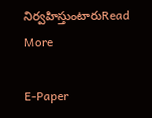నిర్వహిస్తుంటారుRead More

E-Paper